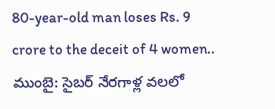80-year-old man loses Rs. 9 crore to the deceit of 4 women..
ముంబై: సైబర్ నేరగాళ్ల వలలో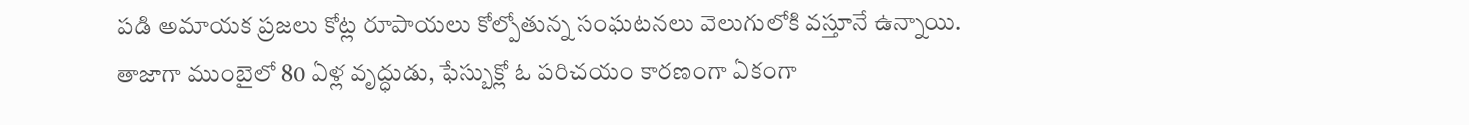పడి అమాయక ప్రజలు కోట్ల రూపాయలు కోల్పోతున్న సంఘటనలు వెలుగులోకి వస్తూనే ఉన్నాయి. తాజాగా ముంబైలో 80 ఏళ్ల వృద్ధుడు, ఫేస్బుక్లో ఓ పరిచయం కారణంగా ఏకంగా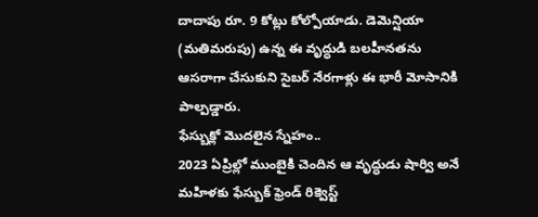దాదాపు రూ. 9 కోట్లు కోల్పోయాడు. డెమెన్షియా (మతిమరుపు) ఉన్న ఈ వృద్ధుడి బలహీనతను ఆసరాగా చేసుకుని సైబర్ నేరగాళ్లు ఈ భారీ మోసానికి పాల్పడ్డారు.
ఫేస్బుక్లో మొదలైన స్నేహం..
2023 ఏప్రిల్లో ముంబైకి చెందిన ఆ వృద్ధుడు షార్వి అనే మహిళకు ఫేస్బుక్ ఫ్రెండ్ రిక్వెస్ట్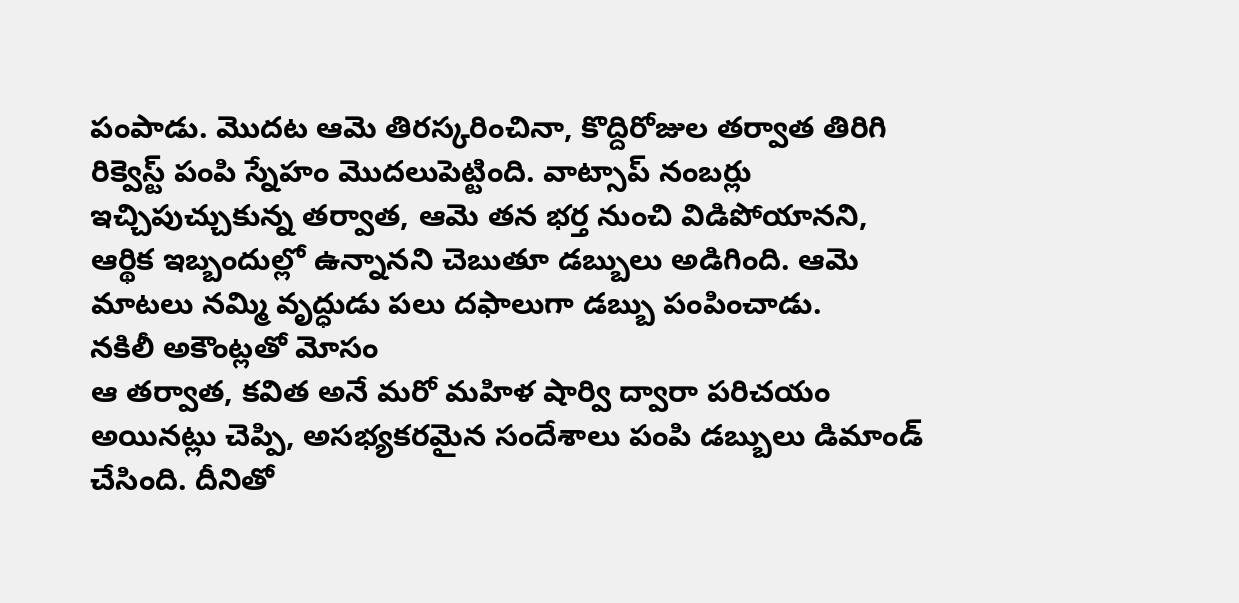పంపాడు. మొదట ఆమె తిరస్కరించినా, కొద్దిరోజుల తర్వాత తిరిగి రిక్వెస్ట్ పంపి స్నేహం మొదలుపెట్టింది. వాట్సాప్ నంబర్లు ఇచ్చిపుచ్చుకున్న తర్వాత, ఆమె తన భర్త నుంచి విడిపోయానని, ఆర్థిక ఇబ్బందుల్లో ఉన్నానని చెబుతూ డబ్బులు అడిగింది. ఆమె మాటలు నమ్మి వృద్ధుడు పలు దఫాలుగా డబ్బు పంపించాడు.
నకిలీ అకౌంట్లతో మోసం
ఆ తర్వాత, కవిత అనే మరో మహిళ షార్వి ద్వారా పరిచయం అయినట్లు చెప్పి, అసభ్యకరమైన సందేశాలు పంపి డబ్బులు డిమాండ్ చేసింది. దీనితో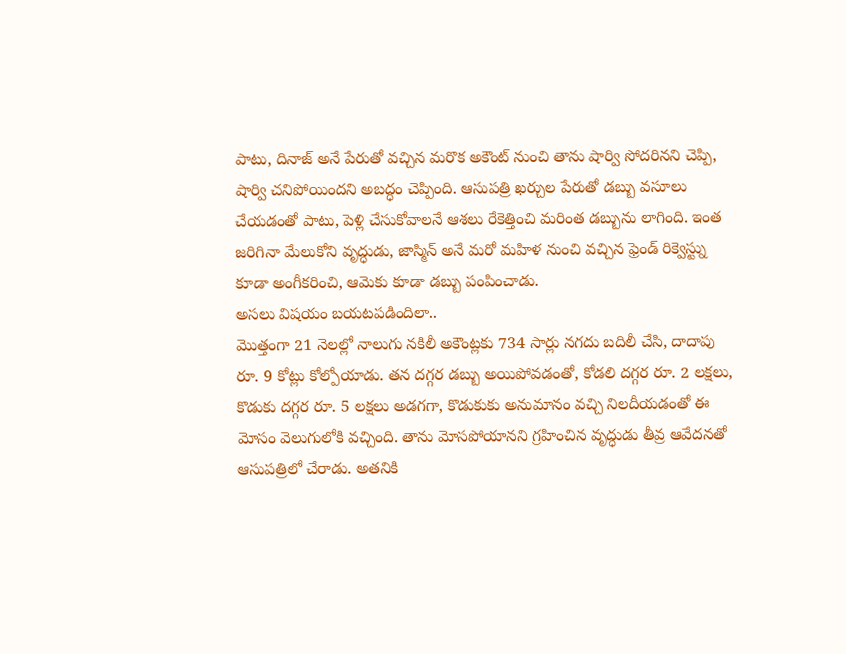పాటు, దినాజ్ అనే పేరుతో వచ్చిన మరొక అకౌంట్ నుంచి తాను షార్వి సోదరినని చెప్పి, షార్వి చనిపోయిందని అబద్ధం చెప్పింది. ఆసుపత్రి ఖర్చుల పేరుతో డబ్బు వసూలు చేయడంతో పాటు, పెళ్లి చేసుకోవాలనే ఆశలు రేకెత్తించి మరింత డబ్బును లాగింది. ఇంత జరిగినా మేలుకోని వృద్ధుడు, జాస్మిన్ అనే మరో మహిళ నుంచి వచ్చిన ఫ్రెండ్ రిక్వెస్ట్ను కూడా అంగీకరించి, ఆమెకు కూడా డబ్బు పంపించాడు.
అసలు విషయం బయటపడిందిలా..
మొత్తంగా 21 నెలల్లో నాలుగు నకిలీ అకౌంట్లకు 734 సార్లు నగదు బదిలీ చేసి, దాదాపు రూ. 9 కోట్లు కోల్పోయాడు. తన దగ్గర డబ్బు అయిపోవడంతో, కోడలి దగ్గర రూ. 2 లక్షలు, కొడుకు దగ్గర రూ. 5 లక్షలు అడగగా, కొడుకుకు అనుమానం వచ్చి నిలదీయడంతో ఈ మోసం వెలుగులోకి వచ్చింది. తాను మోసపోయానని గ్రహించిన వృద్ధుడు తీవ్ర ఆవేదనతో ఆసుపత్రిలో చేరాడు. అతనికి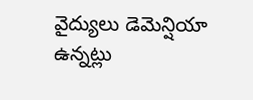వైద్యులు డెమెన్షియా ఉన్నట్లు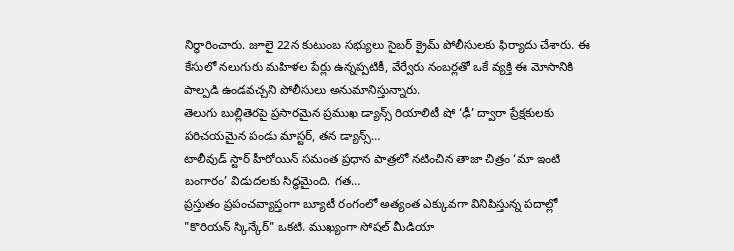నిర్ధారించారు. జూలై 22న కుటుంబ సభ్యులు సైబర్ క్రైమ్ పోలీసులకు ఫిర్యాదు చేశారు. ఈ కేసులో నలుగురు మహిళల పేర్లు ఉన్నప్పటికీ, వేర్వేరు నంబర్లతో ఒకే వ్యక్తి ఈ మోసానికి పాల్పడి ఉండవచ్చని పోలీసులు అనుమానిస్తున్నారు.
తెలుగు బుల్లితెరపై ప్రసారమైన ప్రముఖ డ్యాన్స్ రియాలిటీ షో ‘ఢీ’ ద్వారా ప్రేక్షకులకు పరిచయమైన పండు మాస్టర్, తన డ్యాన్స్…
టాలీవుడ్ స్టార్ హీరోయిన్ సమంత ప్రధాన పాత్రలో నటించిన తాజా చిత్రం ‘మా ఇంటి బంగారం’ విడుదలకు సిద్ధమైంది. గత…
ప్రస్తుతం ప్రపంచవ్యాప్తంగా బ్యూటీ రంగంలో అత్యంత ఎక్కువగా వినిపిస్తున్న పదాల్లో "కొరియన్ స్కిన్కేర్" ఒకటి. ముఖ్యంగా సోషల్ మీడియా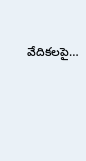వేదికలపై…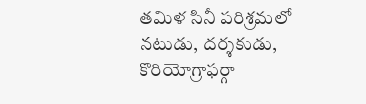తమిళ సినీ పరిశ్రమలో నటుడు, దర్శకుడు, కొరియోగ్రాఫర్గా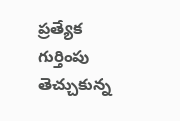ప్రత్యేక గుర్తింపు తెచ్చుకున్న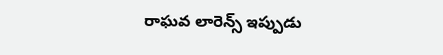రాఘవ లారెన్స్ ఇప్పుడు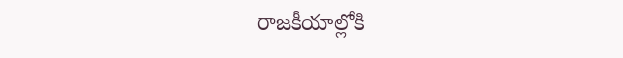రాజకీయాల్లోకి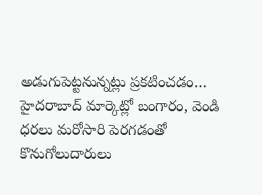అడుగుపెట్టనున్నట్లు ప్రకటించడం…
హైదరాబాద్ మార్కెట్లో బంగారం, వెండి ధరలు మరోసారి పెరగడంతో కొనుగోలుదారులు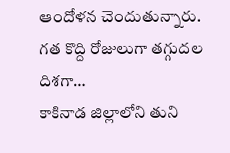ఆందోళన చెందుతున్నారు. గత కొద్ది రోజులుగా తగ్గుదల దిశగా…
కాకినాడ జిల్లాలోని తుని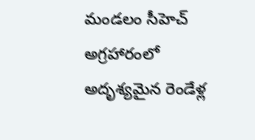మండలం సీహెచ్ అగ్రహారంలో అదృశ్యమైన రెండేళ్ల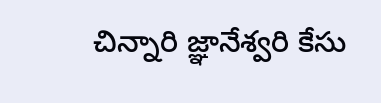చిన్నారి జ్ఞానేశ్వరి కేసు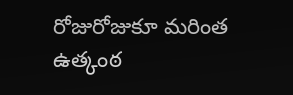రోజురోజుకూ మరింత ఉత్కంఠ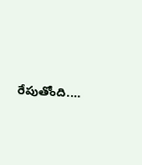రేపుతోంది.…